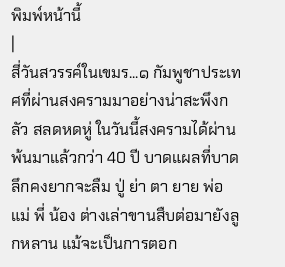พิมพ์หน้านี้
|
สี่วันสวรรค์ในเขมร...๑ กัมพูชาประเทศที่ผ่านสงครามมาอย่างน่าสะพึงกลัว สลดหดหู่ ในวันนี้สงครามได้ผ่านพ้นมาแล้วกว่า 40 ปี บาดแผลที่บาดลึกคงยากจะลืม ปู่ ย่า ตา ยาย พ่อ แม่ พี่ น้อง ต่างเล่าขานสืบต่อมายังลูกหลาน แม้จะเป็นการตอก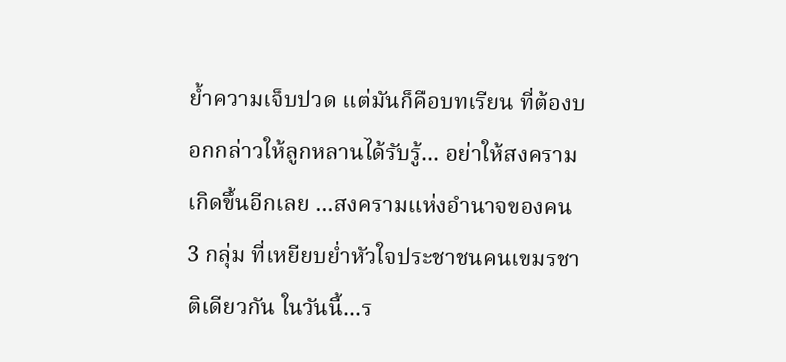ย้ำความเจ็บปวด แต่มันก็คือบทเรียน ที่ต้องบอกกล่าวให้ลูกหลานได้รับรู้... อย่าให้สงครามเกิดขึ้นอีกเลย ...สงครามแห่งอำนาจของคน 3 กลุ่ม ที่เหยียบย่ำหัวใจประชาชนคนเขมรชาติเดียวกัน ในวันนี้...ร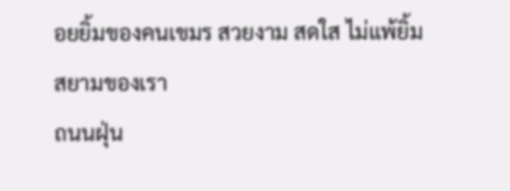อยยิ้มของคนเขมร สวยงาม สดใส ไม่แพ้ยิ้มสยามของเรา
ถนนฝุ่น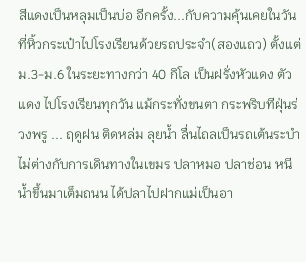สีแดงเป็นหลุมเป็นบ่อ อีกครั้ง...กับความคุ้นเคยในวันที่หิ้วกระเป๋าไปโรงเรียนด้วยรถประจำ(สองแถว) ตั้งแต่ ม.3-ม.6 ในระยะทางกว่า 40 กิโล เป็นฝรั่งหัวแดง ตัวแดง ไปโรงเรียนทุกวัน แม้กระทั่งขนตา กระพริบทีฝุ่นร่วงพรู ... ฤดูฝน ติดหล่ม ลุยน้ำ ลื่นไถลเป็นรถเต้นระบำไม่ต่างกับการเดินทางในเขมร ปลาหมอ ปลาช่อน หนีน้ำขึ้นมาเต็มถนน ได้ปลาไปฝากแม่เป็นอา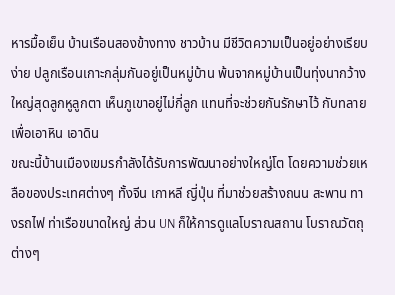หารมื้อเย็น บ้านเรือนสองข้างทาง ชาวบ้าน มีชีวิตความเป็นอยู่อย่างเรียบง่าย ปลูกเรือนเกาะกลุ่มกันอยู่เป็นหมู่บ้าน พ้นจากหมู่บ้านเป็นทุ่งนากว้างใหญ่สุดลูกหูลูกตา เห็นภูเขาอยู่ไม่กี่ลูก แทนที่จะช่วยกันรักษาไว้ กับทลายเพื่อเอาหิน เอาดิน
ขณะนี้บ้านเมืองเขมรกำลังได้รับการพัฒนาอย่างใหญ่โต โดยความช่วยเหลือของประเทศต่างๆ ทั้งจีน เกาหลี ญี่ปุ่น ที่มาช่วยสร้างถนน สะพาน ทางรถไฟ ท่าเรือขนาดใหญ่ ส่วน UN ก็ให้การดูแลโบราณสถาน โบราณวัตถุต่างๆ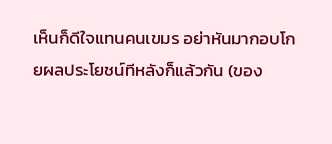เห็นก็ดีใจแทนคนเขมร อย่าหันมากอบโกยผลประโยชน์ทีหลังก็แล้วกัน (ของ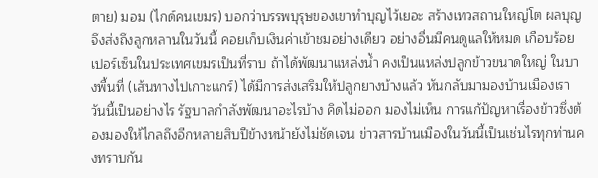ตาย) มอม (ไกด์คนเขมร) บอกว่าบรรพบุรุษของเขาทำบุญไว้เยอะ สร้างเทวสถานใหญ่โต ผลบุญจึงส่งถึงลูกหลานในวันนี้ คอยเก็บเงินค่าเข้าชมอย่างเดียว อย่างอื่นมีคนดูแลให้หมด เกือบร้อยเปอร์เซ็นในประเทศเขมรเป็นที่ราบ ถ้าได้พัฒนาแหล่งน้ำ คงเป็นแหล่งปลูกข้าวขนาดใหญ่ ในบางพื้นที่ (เส้นทางไปเกาะแกร์) ได้มีการส่งเสริมให้ปลูกยางบ้างแล้ว หันกลับมามองบ้านเมืองเรา วันนี้เป็นอย่างไร รัฐบาลกำลังพัฒนาอะไรบ้าง คิดไม่ออก มองไม่เห็น การแก้ปัญหาเรื่องข้าวซึ่งต้องมองให้ไกลถึงอีกหลายสิบปีข้างหน้ายังไม่ชัดเจน ข่าวสารบ้านเมืองในวันนี้เป็นเช่นไรทุกท่านคงทราบกัน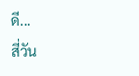ดี...
สี่วัน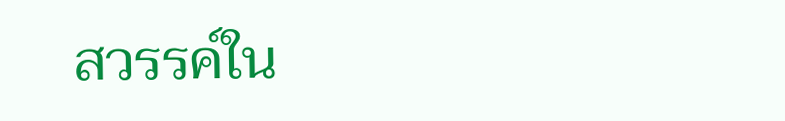สวรรค์ใน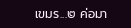เขมร...๒ ค่อมา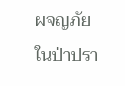ผจญภัยในป่าปรา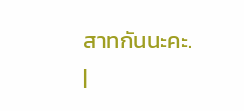สาทกันนะคะ.
|